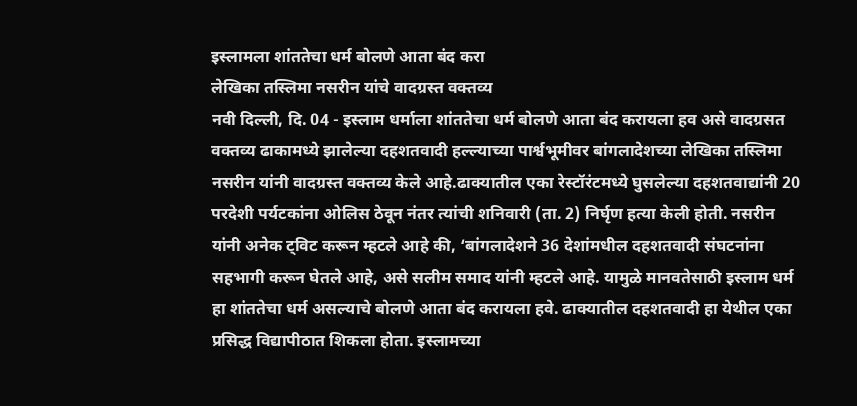इस्लामला शांततेचा धर्म बोलणे आता बंद करा
लेखिका तस्लिमा नसरीन यांचे वादग्रस्त वक्तव्य
नवी दिल्ली, दि. 04 - इस्लाम धर्माला शांततेचा धर्म बोलणे आता बंद करायला हव असे वादग्रसत वक्तव्य ढाकामध्ये झालेल्या दहशतवादी हल्ल्याच्या पार्श्वभूमीवर बांगलादेशच्या लेखिका तस्लिमा नसरीन यांनी वादग्रस्त वक्तव्य केले आहे.ढाक्यातील एका रेस्टॉरंटमध्ये घुसलेल्या दहशतवाद्यांनी 20 परदेशी पर्यटकांना ओलिस ठेवून नंतर त्यांची शनिवारी (ता. 2) निर्घृण हत्या केली होती. नसरीन यांनी अनेक ट्विट करून म्हटले आहे की, ‘बांगलादेशने 36 देशांमधील दहशतवादी संघटनांना सहभागी करून घेतले आहे, असे सलीम समाद यांनी म्हटले आहे. यामुळे मानवतेसाठी इस्लाम धर्म हा शांततेचा धर्म असल्याचे बोलणे आता बंद करायला हवे. ढाक्यातील दहशतवादी हा येथील एका प्रसिद्ध विद्यापीठात शिकला होता. इस्लामच्या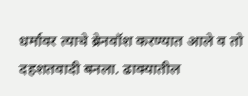धर्मावर त्याचे ब्रेनवॉश करण्यात आले व तो दहशतवादी बनला. ढाक्यातील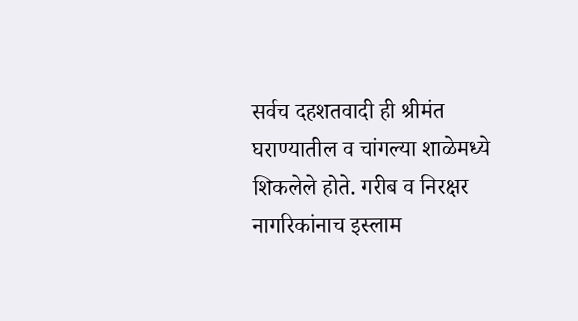सर्वच दहशतवादी ही श्रीमंत घराण्यातील व चांगल्या शाळेमध्ये शिकलेले होते. गरीब व निरक्षर नागरिकांनाच इस्लाम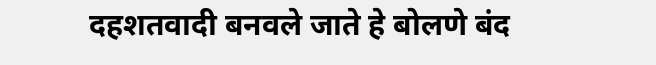दहशतवादी बनवले जाते हे बोलणे बंद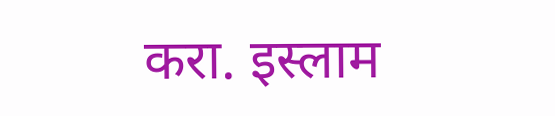करा. इस्लाम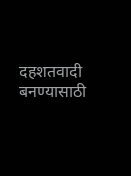दहशतवादी बनण्यासाठी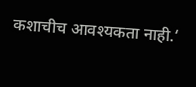कशाचीच आवश्यकता नाही.‘